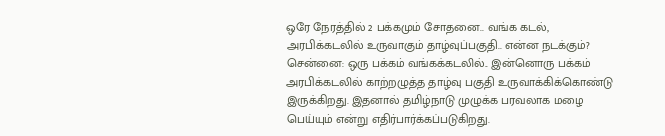ஒரே நேரத்தில் 2 பக்கமும் சோதனை.. வங்க கடல், அரபிக்கடலில் உருவாகும் தாழ்வுப்பகுதி.. என்ன நடக்கும்?
சென்னை: ஒரு பக்கம் வங்கக்கடலில்.. இன்னொரு பக்கம் அரபிக்கடலில் காற்றழுத்த தாழ்வு பகுதி உருவாக்கிக்கொண்டு இருக்கிறது. இதனால் தமிழ்நாடு முழுக்க பரவலாக மழை பெய்யும் என்று எதிர்பார்க்கப்படுகிறது.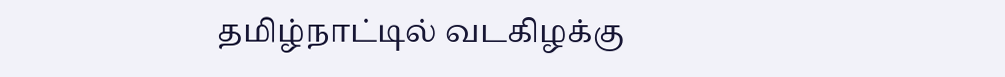தமிழ்நாட்டில் வடகிழக்கு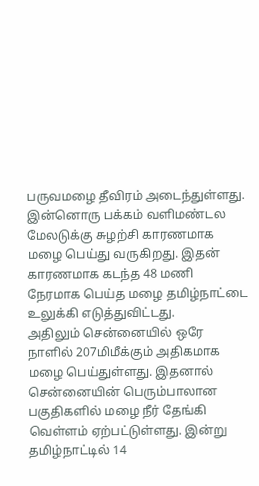பருவமழை தீவிரம் அடைந்துள்ளது. இன்னொரு பக்கம் வளிமண்டல மேலடுக்கு சுழற்சி காரணமாக மழை பெய்து வருகிறது. இதன் காரணமாக கடந்த 48 மணி நேரமாக பெய்த மழை தமிழ்நாட்டை உலுக்கி எடுத்துவிட்டது.
அதிலும் சென்னையில் ஒரே நாளில் 207மிமீக்கும் அதிகமாக மழை பெய்துள்ளது. இதனால் சென்னையின் பெரும்பாலான பகுதிகளில் மழை நீர் தேங்கி வெள்ளம் ஏற்பட்டுள்ளது. இன்று தமிழ்நாட்டில் 14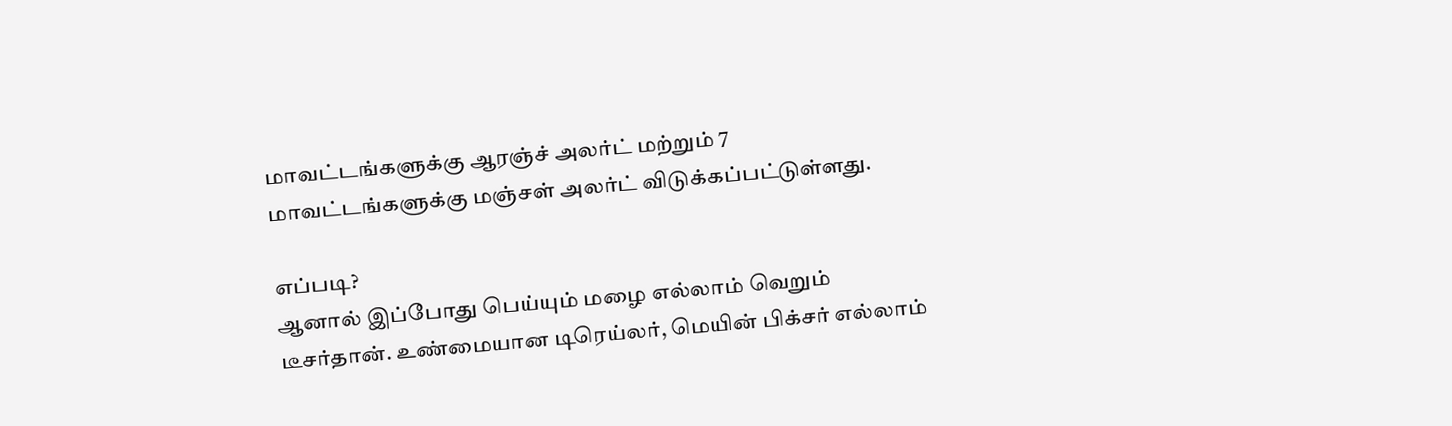மாவட்டங்களுக்கு ஆரஞ்ச் அலர்ட் மற்றும் 7 மாவட்டங்களுக்கு மஞ்சள் அலர்ட் விடுக்கப்பட்டுள்ளது.

எப்படி?
ஆனால் இப்போது பெய்யும் மழை எல்லாம் வெறும் டீசர்தான். உண்மையான டிரெய்லர், மெயின் பிக்சர் எல்லாம்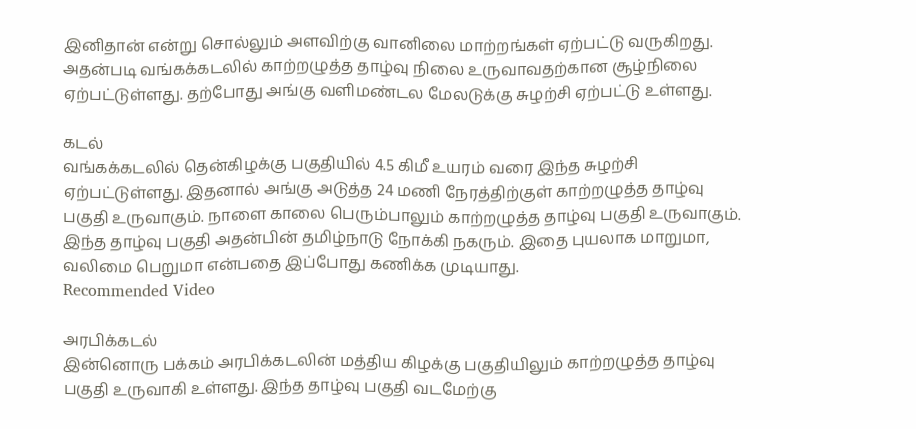இனிதான் என்று சொல்லும் அளவிற்கு வானிலை மாற்றங்கள் ஏற்பட்டு வருகிறது. அதன்படி வங்கக்கடலில் காற்றழுத்த தாழ்வு நிலை உருவாவதற்கான சூழ்நிலை ஏற்பட்டுள்ளது. தற்போது அங்கு வளிமண்டல மேலடுக்கு சுழற்சி ஏற்பட்டு உள்ளது.

கடல்
வங்கக்கடலில் தென்கிழக்கு பகுதியில் 4.5 கிமீ உயரம் வரை இந்த சுழற்சி ஏற்பட்டுள்ளது. இதனால் அங்கு அடுத்த 24 மணி நேரத்திற்குள் காற்றழுத்த தாழ்வு பகுதி உருவாகும். நாளை காலை பெரும்பாலும் காற்றழுத்த தாழ்வு பகுதி உருவாகும். இந்த தாழ்வு பகுதி அதன்பின் தமிழ்நாடு நோக்கி நகரும். இதை புயலாக மாறுமா, வலிமை பெறுமா என்பதை இப்போது கணிக்க முடியாது.
Recommended Video

அரபிக்கடல்
இன்னொரு பக்கம் அரபிக்கடலின் மத்திய கிழக்கு பகுதியிலும் காற்றழுத்த தாழ்வு பகுதி உருவாகி உள்ளது. இந்த தாழ்வு பகுதி வடமேற்கு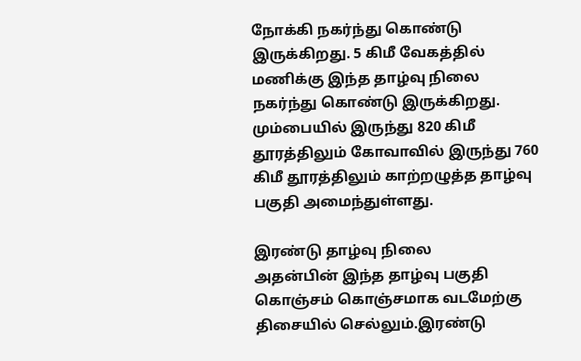நோக்கி நகர்ந்து கொண்டு இருக்கிறது. 5 கிமீ வேகத்தில் மணிக்கு இந்த தாழ்வு நிலை நகர்ந்து கொண்டு இருக்கிறது. மும்பையில் இருந்து 820 கிமீ தூரத்திலும் கோவாவில் இருந்து 760 கிமீ தூரத்திலும் காற்றழுத்த தாழ்வு பகுதி அமைந்துள்ளது.

இரண்டு தாழ்வு நிலை
அதன்பின் இந்த தாழ்வு பகுதி கொஞ்சம் கொஞ்சமாக வடமேற்கு திசையில் செல்லும்.இரண்டு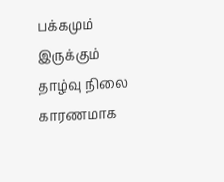பக்கமும் இருக்கும் தாழ்வு நிலை காரணமாக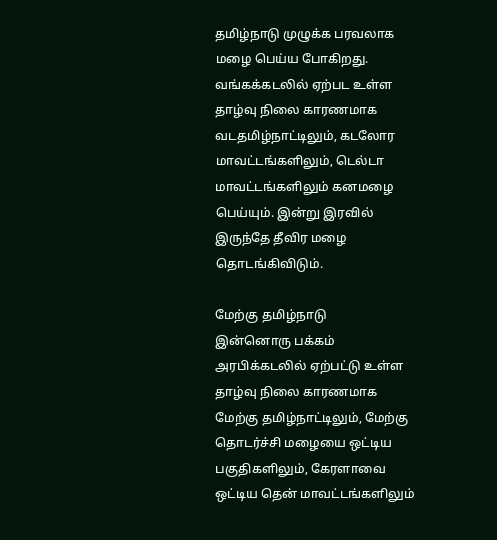தமிழ்நாடு முழுக்க பரவலாக மழை பெய்ய போகிறது. வங்கக்கடலில் ஏற்பட உள்ள தாழ்வு நிலை காரணமாக வடதமிழ்நாட்டிலும், கடலோர மாவட்டங்களிலும், டெல்டா மாவட்டங்களிலும் கனமழை பெய்யும். இன்று இரவில் இருந்தே தீவிர மழை தொடங்கிவிடும்.

மேற்கு தமிழ்நாடு
இன்னொரு பக்கம் அரபிக்கடலில் ஏற்பட்டு உள்ள தாழ்வு நிலை காரணமாக மேற்கு தமிழ்நாட்டிலும், மேற்கு தொடர்ச்சி மழையை ஒட்டிய பகுதிகளிலும், கேரளாவை ஒட்டிய தென் மாவட்டங்களிலும்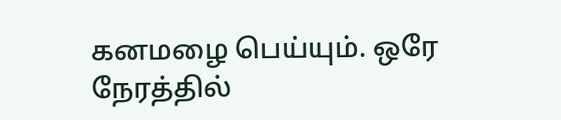கனமழை பெய்யும். ஒரே நேரத்தில்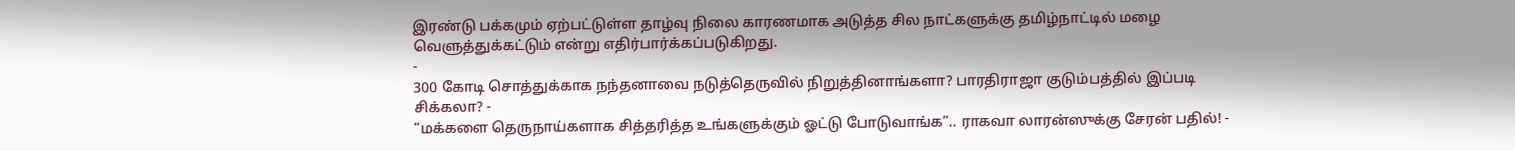இரண்டு பக்கமும் ஏற்பட்டுள்ள தாழ்வு நிலை காரணமாக அடுத்த சில நாட்களுக்கு தமிழ்நாட்டில் மழை வெளுத்துக்கட்டும் என்று எதிர்பார்க்கப்படுகிறது.
-
300 கோடி சொத்துக்காக நந்தனாவை நடுத்தெருவில் நிறுத்தினாங்களா? பாரதிராஜா குடும்பத்தில் இப்படி சிக்கலா? -
“மக்களை தெருநாய்களாக சித்தரித்த உங்களுக்கும் ஓட்டு போடுவாங்க”.. ராகவா லாரன்ஸுக்கு சேரன் பதில்! -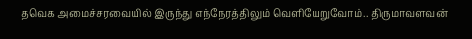தவெக அமைச்சரவையில் இருந்து எந்நேரத்திலும் வெளியேறுவோம்.. திருமாவளவன்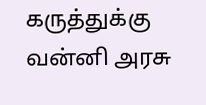கருத்துக்கு வன்னி அரசு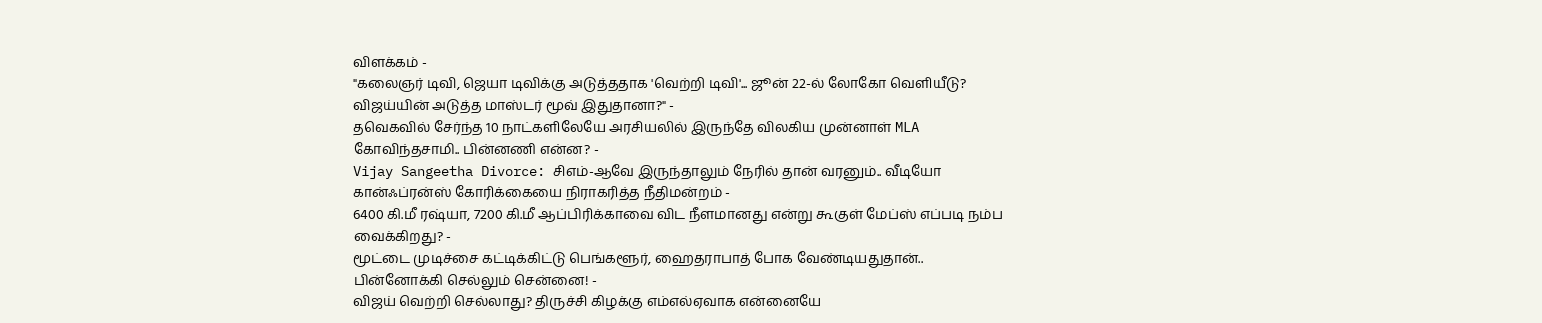விளக்கம் -
"கலைஞர் டிவி, ஜெயா டிவிக்கு அடுத்ததாக 'வெற்றி டிவி'... ஜூன் 22-ல் லோகோ வெளியீடு? விஜய்யின் அடுத்த மாஸ்டர் மூவ் இதுதானா?" -
தவெகவில் சேர்ந்த 10 நாட்களிலேயே அரசியலில் இருந்தே விலகிய முன்னாள் MLA கோவிந்தசாமி.. பின்னணி என்ன? -
Vijay Sangeetha Divorce: சிஎம்-ஆவே இருந்தாலும் நேரில் தான் வரனும்.. வீடியோ கான்ஃப்ரன்ஸ் கோரிக்கையை நிராகரித்த நீதிமன்றம் -
6400 கி.மீ ரஷ்யா, 7200 கி.மீ ஆப்பிரிக்காவை விட நீளமானது என்று கூகுள் மேப்ஸ் எப்படி நம்ப வைக்கிறது? -
மூட்டை முடிச்சை கட்டிக்கிட்டு பெங்களூர், ஹைதராபாத் போக வேண்டியதுதான்.. பின்னோக்கி செல்லும் சென்னை! -
விஜய் வெற்றி செல்லாது? திருச்சி கிழக்கு எம்எல்ஏவாக என்னையே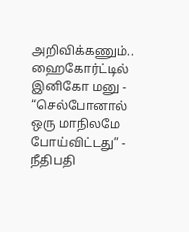அறிவிக்கணும்.. ஹைகோர்ட்டில் இனிகோ மனு -
“செல்போனால் ஒரு மாநிலமே போய்விட்டது” - நீதிபதி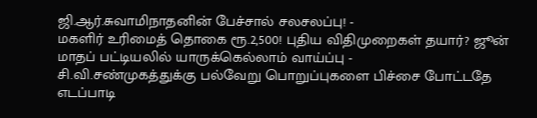ஜி.ஆர்.சுவாமிநாதனின் பேச்சால் சலசலப்பு! -
மகளிர் உரிமைத் தொகை ரூ.2,500! புதிய விதிமுறைகள் தயார்? ஜூன் மாதப் பட்டியலில் யாருக்கெல்லாம் வாய்ப்பு -
சி.வி.சண்முகத்துக்கு பல்வேறு பொறுப்புகளை பிச்சை போட்டதே எடப்பாடி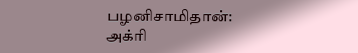பழனிசாமிதான்: அக்ரி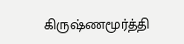கிருஷ்ணமூர்த்தி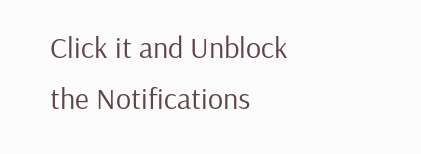Click it and Unblock the Notifications